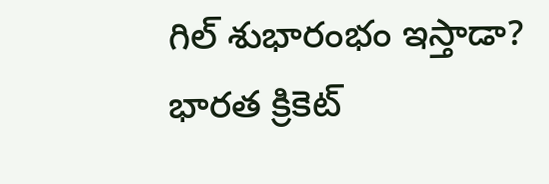గిల్ శుభారంభం ఇస్తాడా?
భారత క్రికెట్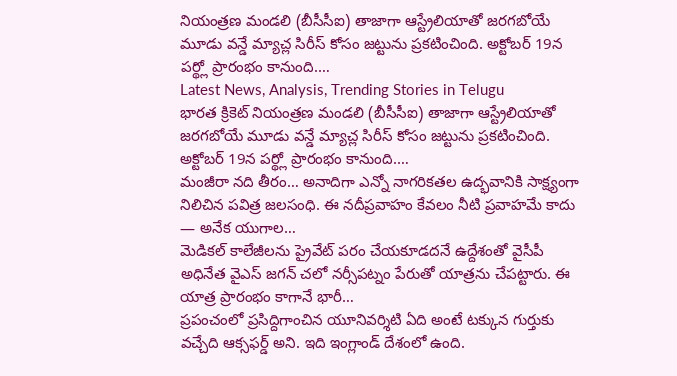నియంత్రణ మండలి (బీసీసీఐ) తాజాగా ఆస్ట్రేలియాతో జరగబోయే మూడు వన్డే మ్యాచ్ల సిరీస్ కోసం జట్టును ప్రకటించింది. అక్టోబర్ 19న పర్థ్లో ప్రారంభం కానుంది.…
Latest News, Analysis, Trending Stories in Telugu
భారత క్రికెట్ నియంత్రణ మండలి (బీసీసీఐ) తాజాగా ఆస్ట్రేలియాతో జరగబోయే మూడు వన్డే మ్యాచ్ల సిరీస్ కోసం జట్టును ప్రకటించింది. అక్టోబర్ 19న పర్థ్లో ప్రారంభం కానుంది.…
మంజీరా నది తీరం… అనాదిగా ఎన్నో నాగరికతల ఉద్భవానికి సాక్ష్యంగా నిలిచిన పవిత్ర జలసంధి. ఈ నదీప్రవాహం కేవలం నీటి ప్రవాహమే కాదు — అనేక యుగాల…
మెడికల్ కాలేజీలను ప్రైవేట్ పరం చేయకూడదనే ఉద్దేశంతో వైసీపీ అధినేత వైఎస్ జగన్ చలో నర్సీపట్నం పేరుతో యాత్రను చేపట్టారు. ఈ యాత్ర ప్రారంభం కాగానే భారీ…
ప్రపంచంలో ప్రసిద్దిగాంచిన యూనివర్శిటి ఏది అంటే టక్కున గుర్తుకు వచ్చేది ఆక్సఫర్డ్ అని. ఇది ఇంగ్లాండ్ దేశంలో ఉంది.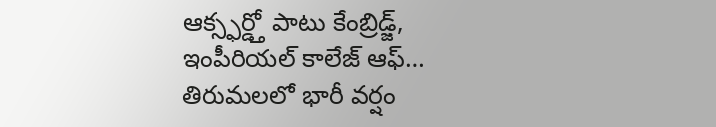ఆక్స్ఫర్డ్తో పాటు కేంబ్రిడ్జ్, ఇంపీరియల్ కాలేజ్ ఆఫ్…
తిరుమలలో భారీ వర్షం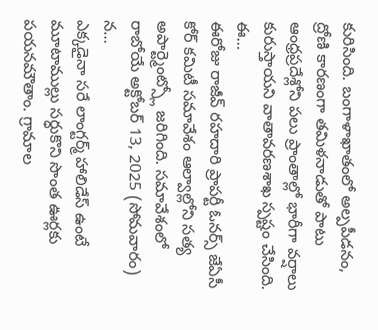కురిసింది. బంగాళాఖాతంలో అల్పపీడనం, ద్రోణి కారణంగా తమిళనాడుతో పాటు ఆంధ్రప్రదేశ్లోని పలు ప్రాంతాల్లో భారీగా వర్షాలు కురుస్తాయని వాతావరణశాఖ స్పష్టం చేసింది. ఈ…
ఈరోజు రాజీవ్ రహదారి ప్రాపర్టీ ఓనర్స్ జేఏసీ కోర్ కమిటీ సమావేశం ఆల్వాల్లోని సత్య అపార్ట్మెంట్స్లో జరిగింది. సమావేశంలో రాబోయే అక్టోబర్ 13, 2025 (సోమవారం) న…
ఎక్కడైనా సరే లాంగ్టర్మ్ హాలిడేస్ ఉంటే మూటాముల్లు సర్ధుకొని సొంత ఊర్లకు పయనమౌతాం. గ్రామాల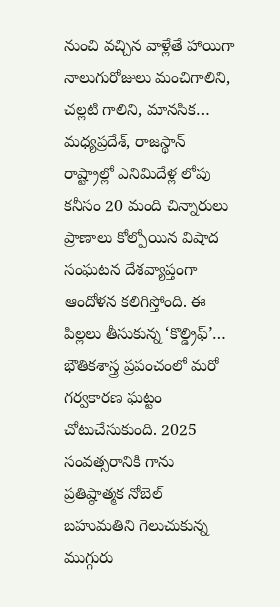నుంచి వచ్చిన వాళ్లేతే హాయిగా నాలుగురోజులు మంచిగాలిని, చల్లటి గాలిని, మానసిక…
మధ్యప్రదేశ్, రాజస్థాన్ రాష్ట్రాల్లో ఎనిమిదేళ్ల లోపు కనీసం 20 మంది చిన్నారులు ప్రాణాలు కోల్పోయిన విషాద సంఘటన దేశవ్యాప్తంగా ఆందోళన కలిగిస్తోంది. ఈ పిల్లలు తీసుకున్న ‘కొల్డ్రిఫ్’…
భౌతికశాస్త్ర ప్రపంచంలో మరో గర్వకారణ ఘట్టం చోటుచేసుకుంది. 2025 సంవత్సరానికి గాను ప్రతిష్ఠాత్మక నోబెల్ బహుమతిని గెలుచుకున్న ముగ్గురు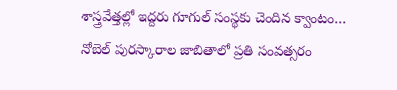శాస్త్రవేత్తల్లో ఇద్దరు గూగుల్ సంస్థకు చెందిన క్వాంటం…
నోబెల్ పురస్కారాల జాబితాలో ప్రతి సంవత్సరం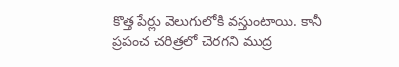కొత్త పేర్లు వెలుగులోకి వస్తుంటాయి. కానీ ప్రపంచ చరిత్రలో చెరగని ముద్ర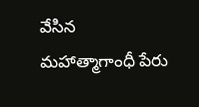వేసిన మహాత్మాగాంధీ పేరు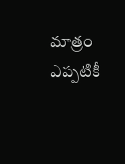మాత్రం ఎప్పటికీ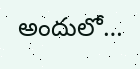అందులో…